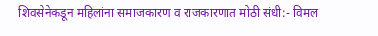शिवसेनेकडून महिलांना समाजकारण व राजकारणात मोठी संधी:- विमल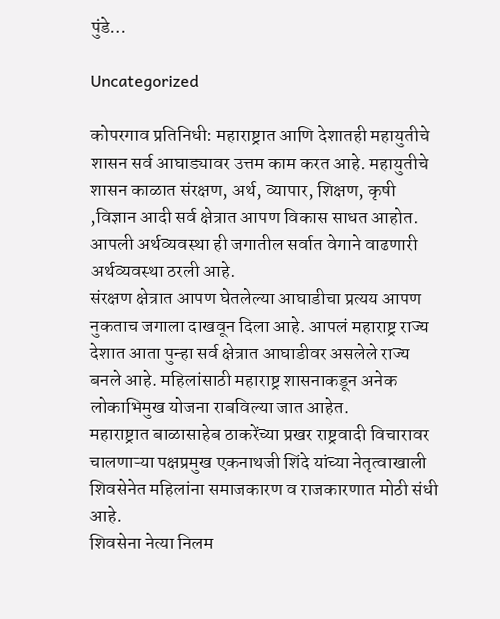पुंडे…

Uncategorized

कोपरगाव प्रतिनिधी: महाराष्ट्रात आणि देशातही महायुतीचे शासन सर्व आघाड्यावर उत्तम काम करत आहे. महायुतीचे शासन काळात संरक्षण, अर्थ, व्यापार, शिक्षण, कृषी ,विज्ञान आदी सर्व क्षेत्रात आपण विकास साधत आहोत.
आपली अर्थव्यवस्था ही जगातील सर्वात वेगाने वाढणारी अर्थव्यवस्था ठरली आहे.
संरक्षण क्षेत्रात आपण घेतलेल्या आघाडीचा प्रत्यय आपण नुकताच जगाला दाखवून दिला आहे. आपलं महाराष्ट्र राज्य देशात आता पुन्हा सर्व क्षेत्रात आघाडीवर असलेले राज्य बनले आहे. महिलांसाठी महाराष्ट्र शासनाकडून अनेक लोकाभिमुख योजना राबविल्या जात आहेत.
महाराष्ट्रात बाळासाहेब ठाकरेंच्या प्रखर राष्ट्रवादी विचारावर चालणाऱ्या पक्षप्रमुख एकनाथजी शिंदे यांच्या नेतृत्वाखाली शिवसेनेत महिलांना समाजकारण व राजकारणात मोठी संधी आहे.
शिवसेना नेत्या निलम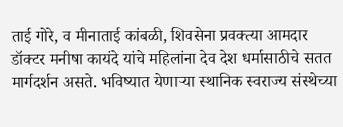ताई गोरे, व मीनाताई कांबळी, शिवसेना प्रवक्त्या आमदार डॉक्टर मनीषा कायंदे यांचे महिलांना देव देश धर्मासाठीचे सतत मार्गदर्शन असते. भविष्यात येणाऱ्या स्थानिक स्वराज्य संस्थेच्या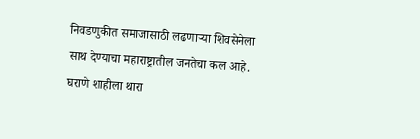निवडणुकीत समाजासाठी लढणाऱ्या शिवसेनेला साथ देण्याचा महाराष्ट्रातील जनतेचा कल आहे. घराणे शाहीला थारा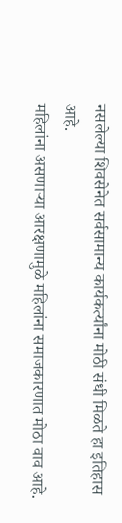नसलेल्या शिवसेनेत सर्वसामान्य कार्यकर्त्यांना मोठी संधी मिळते हा इतिहास आहे.
महिलांना असणाऱ्या आरक्षणामुळे महिलांना समाजकारणात मोठा वाव आहे.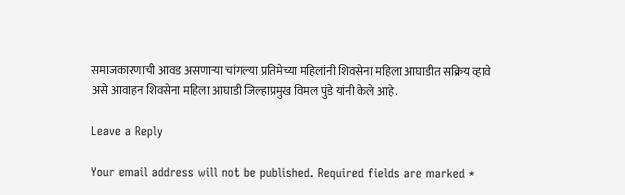समाजकारणाची आवड असणाऱ्या चांगल्या प्रतिमेच्या महिलांनी शिवसेना महिला आघाडीत सक्रिय व्हावे असे आवाहन शिवसेना महिला आघाडी जिल्हाप्रमुख विमल पुंडे यांनी केले आहे.

Leave a Reply

Your email address will not be published. Required fields are marked *